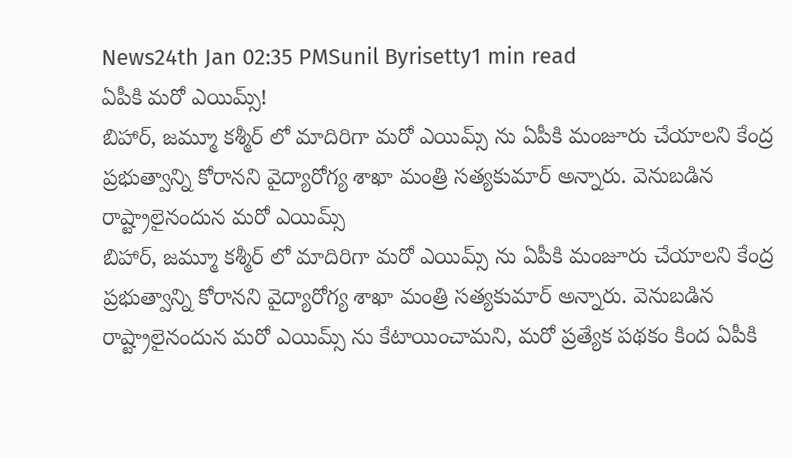News24th Jan 02:35 PMSunil Byrisetty1 min read
ఏపీకి మరో ఎయిమ్స్!
బిహార్, జమ్మూ కశ్మీర్ లో మాదిరిగా మరో ఎయిమ్స్ ను ఏపీకి మంజూరు చేయాలని కేంద్ర ప్రభుత్వాన్ని కోరానని వైద్యారోగ్య శాఖా మంత్రి సత్యకుమార్ అన్నారు. వెనుబడిన రాష్ట్రాలైనందున మరో ఎయిమ్స్
బిహార్, జమ్మూ కశ్మీర్ లో మాదిరిగా మరో ఎయిమ్స్ ను ఏపీకి మంజూరు చేయాలని కేంద్ర ప్రభుత్వాన్ని కోరానని వైద్యారోగ్య శాఖా మంత్రి సత్యకుమార్ అన్నారు. వెనుబడిన రాష్ట్రాలైనందున మరో ఎయిమ్స్ ను కేటాయించామని, మరో ప్రత్యేక పథకం కింద ఏపీకి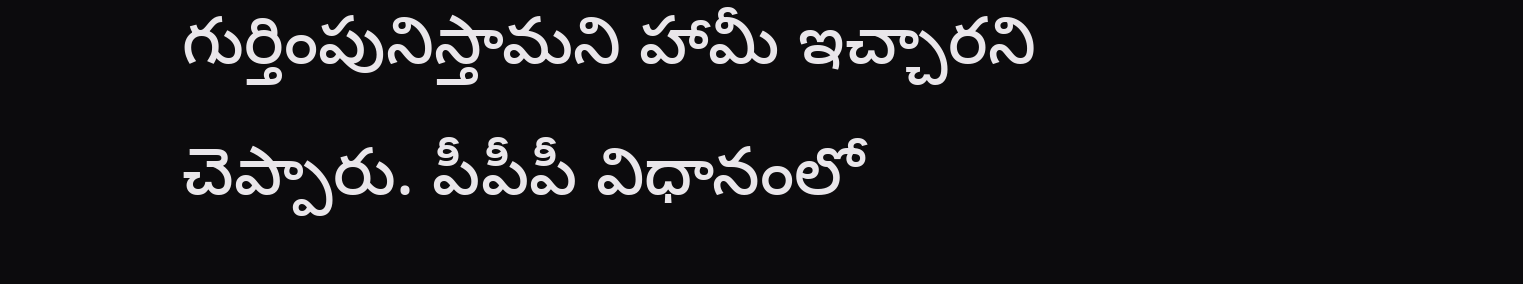గుర్తింపునిస్తామని హామీ ఇచ్చారని చెప్పారు. పీపీపీ విధానంలో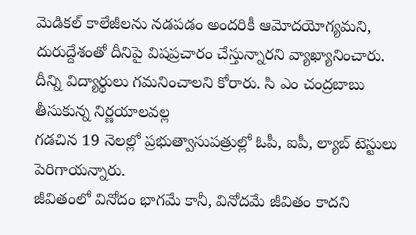మెడికల్ కాలేజీలను నడపడం అందరికీ ఆమోదయోగ్యమని,
దురుద్దేశంతో దీనిపై విషప్రచారం చేస్తున్నారని వ్యాఖ్యానించారు.
దీన్ని విద్యార్థులు గమనించాలని కోరారు. సి ఎం చంద్రబాబు తీసుకున్న నిర్ణయాలవల్ల
గడచిన 19 నెలల్లో ప్రభుత్వాసుపత్రుల్లో ఓపీ, ఐపీ, ల్యాబ్ టెస్టులు పెరిగాయన్నారు.
జీవితంలో వినోదం భాగమే కానీ, వినోదమే జీవితం కాదని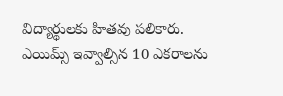విద్యార్థులకు హితవు పలికారు.
ఎయిమ్స్ ఇవ్వాల్సిన 10 ఎకరాలను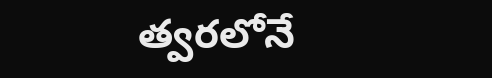త్వరలోనే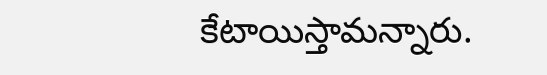కేటాయిస్తామన్నారు.